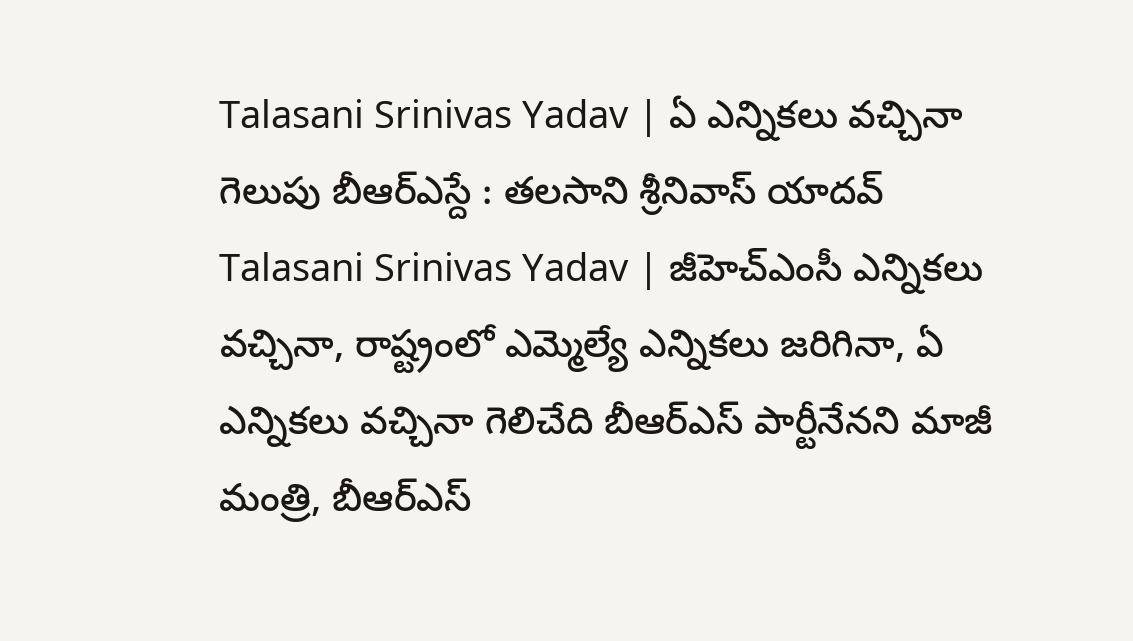Talasani Srinivas Yadav | ఏ ఎన్నికలు వచ్చినా గెలుపు బీఆర్ఎస్దే : తలసాని శ్రీనివాస్ యాదవ్
Talasani Srinivas Yadav | జీహెచ్ఎంసీ ఎన్నికలు వచ్చినా, రాష్ట్రంలో ఎమ్మెల్యే ఎన్నికలు జరిగినా, ఏ ఎన్నికలు వచ్చినా గెలిచేది బీఆర్ఎస్ పార్టీనేనని మాజీ మంత్రి, బీఆర్ఎస్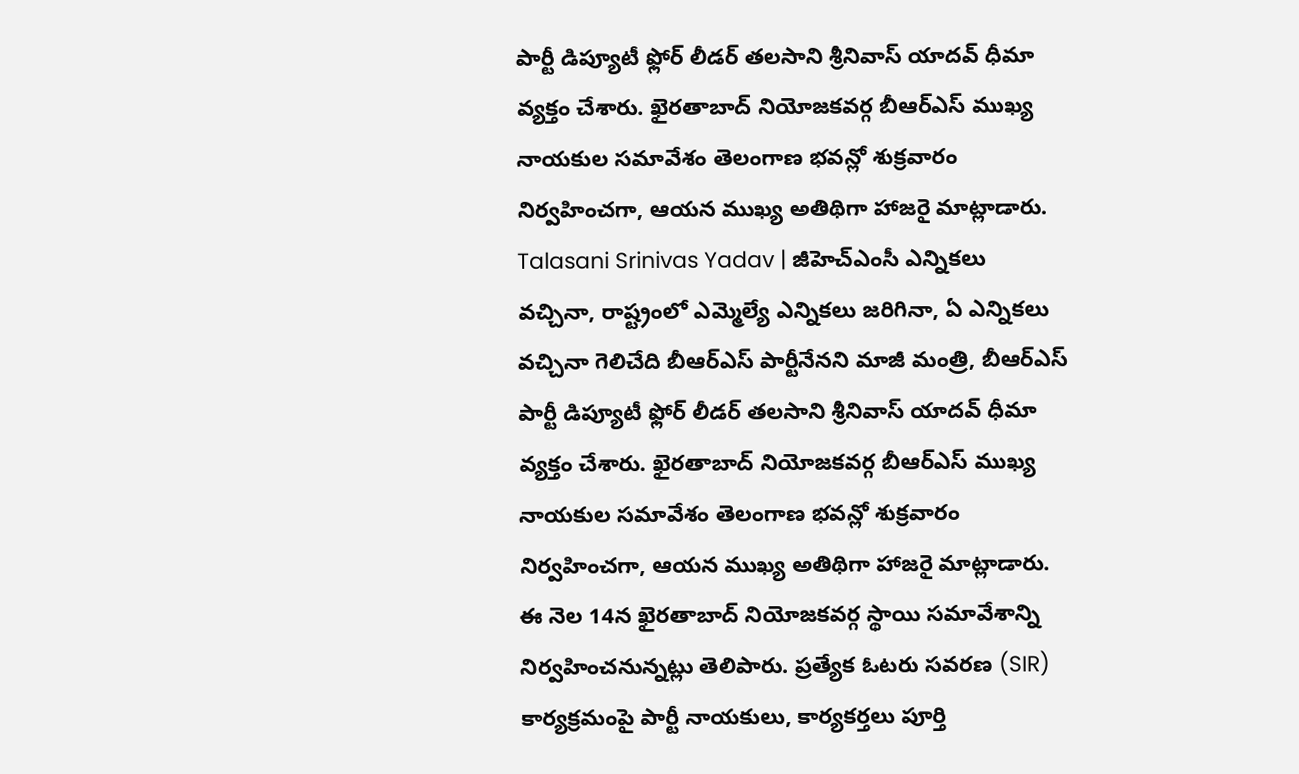పార్టీ డిప్యూటీ ఫ్లోర్ లీడర్ తలసాని శ్రీనివాస్ యాదవ్ ధీమా వ్యక్తం చేశారు. ఖైరతాబాద్ నియోజకవర్గ బీఆర్ఎస్ ముఖ్య నాయకుల సమావేశం తెలంగాణ భవన్లో శుక్రవారం నిర్వహించగా, ఆయన ముఖ్య అతిథిగా హాజరై మాట్లాడారు.
Talasani Srinivas Yadav | జీహెచ్ఎంసీ ఎన్నికలు వచ్చినా, రాష్ట్రంలో ఎమ్మెల్యే ఎన్నికలు జరిగినా, ఏ ఎన్నికలు వచ్చినా గెలిచేది బీఆర్ఎస్ పార్టీనేనని మాజీ మంత్రి, బీఆర్ఎస్ పార్టీ డిప్యూటీ ఫ్లోర్ లీడర్ తలసాని శ్రీనివాస్ యాదవ్ ధీమా వ్యక్తం చేశారు. ఖైరతాబాద్ నియోజకవర్గ బీఆర్ఎస్ ముఖ్య నాయకుల సమావేశం తెలంగాణ భవన్లో శుక్రవారం నిర్వహించగా, ఆయన ముఖ్య అతిథిగా హాజరై మాట్లాడారు. ఈ నెల 14న ఖైరతాబాద్ నియోజకవర్గ స్థాయి సమావేశాన్ని నిర్వహించనున్నట్లు తెలిపారు. ప్రత్యేక ఓటరు సవరణ (SIR) కార్యక్రమంపై పార్టీ నాయకులు, కార్యకర్తలు పూర్తి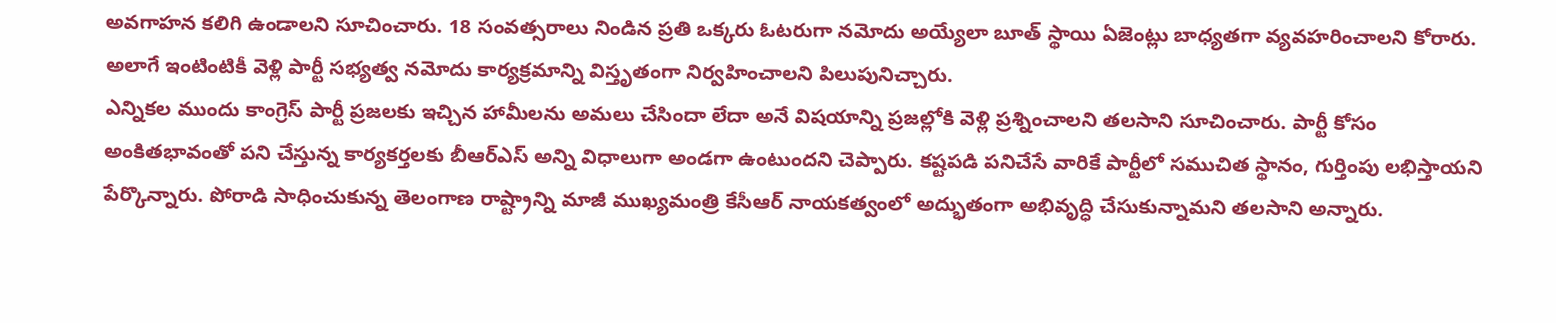అవగాహన కలిగి ఉండాలని సూచించారు. 18 సంవత్సరాలు నిండిన ప్రతి ఒక్కరు ఓటరుగా నమోదు అయ్యేలా బూత్ స్థాయి ఏజెంట్లు బాధ్యతగా వ్యవహరించాలని కోరారు. అలాగే ఇంటింటికీ వెళ్లి పార్టీ సభ్యత్వ నమోదు కార్యక్రమాన్ని విస్తృతంగా నిర్వహించాలని పిలుపునిచ్చారు.
ఎన్నికల ముందు కాంగ్రెస్ పార్టీ ప్రజలకు ఇచ్చిన హామీలను అమలు చేసిందా లేదా అనే విషయాన్ని ప్రజల్లోకి వెళ్లి ప్రశ్నించాలని తలసాని సూచించారు. పార్టీ కోసం అంకితభావంతో పని చేస్తున్న కార్యకర్తలకు బీఆర్ఎస్ అన్ని విధాలుగా అండగా ఉంటుందని చెప్పారు. కష్టపడి పనిచేసే వారికే పార్టీలో సముచిత స్థానం, గుర్తింపు లభిస్తాయని పేర్కొన్నారు. పోరాడి సాధించుకున్న తెలంగాణ రాష్ట్రాన్ని మాజీ ముఖ్యమంత్రి కేసీఆర్ నాయకత్వంలో అద్భుతంగా అభివృద్ధి చేసుకున్నామని తలసాని అన్నారు.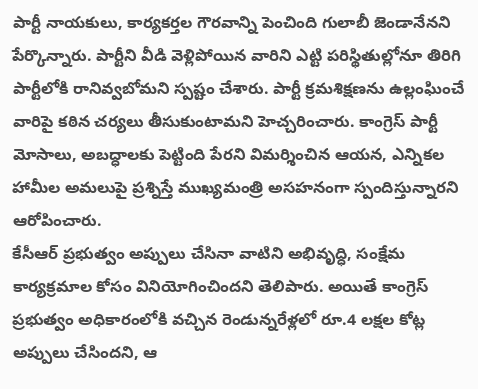పార్టీ నాయకులు, కార్యకర్తల గౌరవాన్ని పెంచింది గులాబీ జెండానేనని పేర్కొన్నారు. పార్టీని వీడి వెళ్లిపోయిన వారిని ఎట్టి పరిస్థితుల్లోనూ తిరిగి పార్టీలోకి రానివ్వబోమని స్పష్టం చేశారు. పార్టీ క్రమశిక్షణను ఉల్లంఘించే వారిపై కఠిన చర్యలు తీసుకుంటామని హెచ్చరించారు. కాంగ్రెస్ పార్టీ మోసాలు, అబద్ధాలకు పెట్టింది పేరని విమర్శించిన ఆయన, ఎన్నికల హామీల అమలుపై ప్రశ్నిస్తే ముఖ్యమంత్రి అసహనంగా స్పందిస్తున్నారని ఆరోపించారు.
కేసీఆర్ ప్రభుత్వం అప్పులు చేసినా వాటిని అభివృద్ధి, సంక్షేమ కార్యక్రమాల కోసం వినియోగించిందని తెలిపారు. అయితే కాంగ్రెస్ ప్రభుత్వం అధికారంలోకి వచ్చిన రెండున్నరేళ్లలో రూ.4 లక్షల కోట్ల అప్పులు చేసిందని, ఆ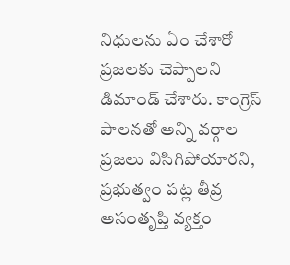నిధులను ఏం చేశారో ప్రజలకు చెప్పాలని డిమాండ్ చేశారు. కాంగ్రెస్ పాలనతో అన్ని వర్గాల ప్రజలు విసిగిపోయారని, ప్రభుత్వం పట్ల తీవ్ర అసంతృప్తి వ్యక్తం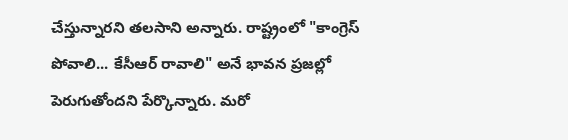చేస్తున్నారని తలసాని అన్నారు. రాష్ట్రంలో "కాంగ్రెస్ పోవాలి... కేసీఆర్ రావాలి" అనే భావన ప్రజల్లో పెరుగుతోందని పేర్కొన్నారు. మరో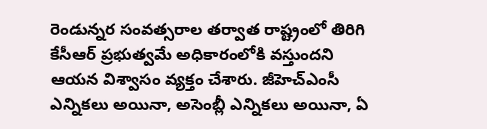రెండున్నర సంవత్సరాల తర్వాత రాష్ట్రంలో తిరిగి కేసీఆర్ ప్రభుత్వమే అధికారంలోకి వస్తుందని ఆయన విశ్వాసం వ్యక్తం చేశారు. జీహెచ్ఎంసీ ఎన్నికలు అయినా, అసెంబ్లీ ఎన్నికలు అయినా, ఏ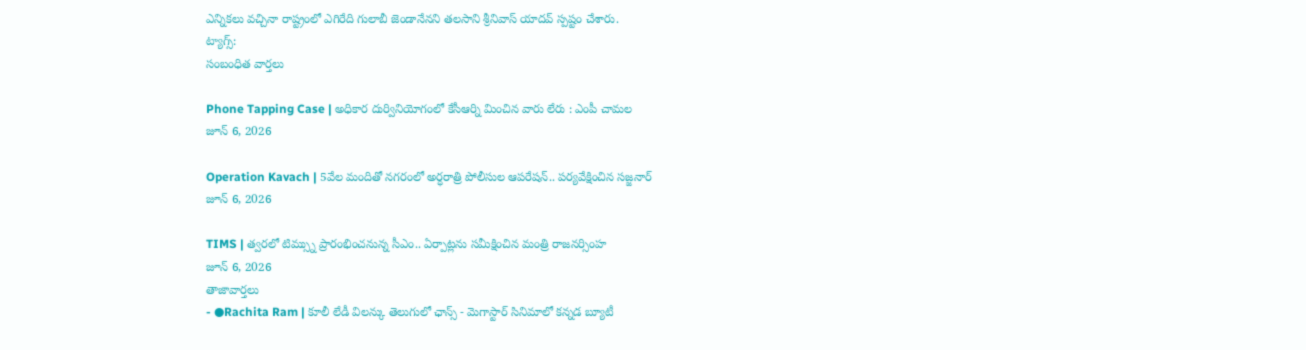ఎన్నికలు వచ్చినా రాష్ట్రంలో ఎగిరేది గులాబీ జెండానేనని తలసాని శ్రీనివాస్ యాదవ్ స్పష్టం చేశారు.
ట్యాగ్స్:
సంబంధిత వార్తలు

Phone Tapping Case | అధికార దుర్వినియోగంలో కేసీఆర్ని మించిన వారు లేరు : ఎంపీ చామల
జూన్ 6, 2026

Operation Kavach | 5వేల మందితో నగరంలో అర్ధరాత్రి పోలీసుల ఆపరేషన్.. పర్యవేక్షించిన సజ్జనార్
జూన్ 6, 2026

TIMS | త్వరలో టిమ్స్ను ప్రారంభించనున్న సీఎం.. ఏర్పాట్లను సమీక్షించిన మంత్రి రాజనర్సింహ
జూన్ 6, 2026
తాజావార్తలు
- ●Rachita Ram | కూలీ లేడీ విలన్కు తెలుగులో ఛాన్స్ - మెగాస్టార్ సినిమాలో కన్నడ బ్యూటీ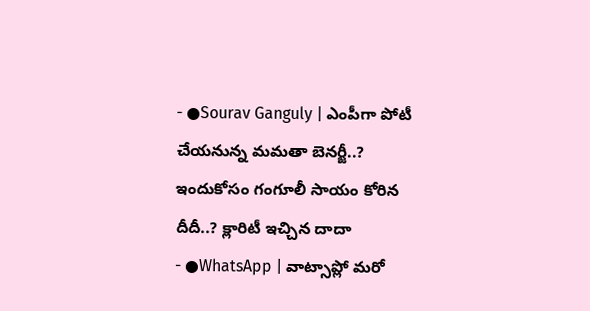- ●Sourav Ganguly | ఎంపీగా పోటీ చేయనున్న మమతా బెనర్జీ..? ఇందుకోసం గంగూలీ సాయం కోరిన దీదీ..? క్లారిటీ ఇచ్చిన దాదా
- ●WhatsApp | వాట్సాప్లో మరో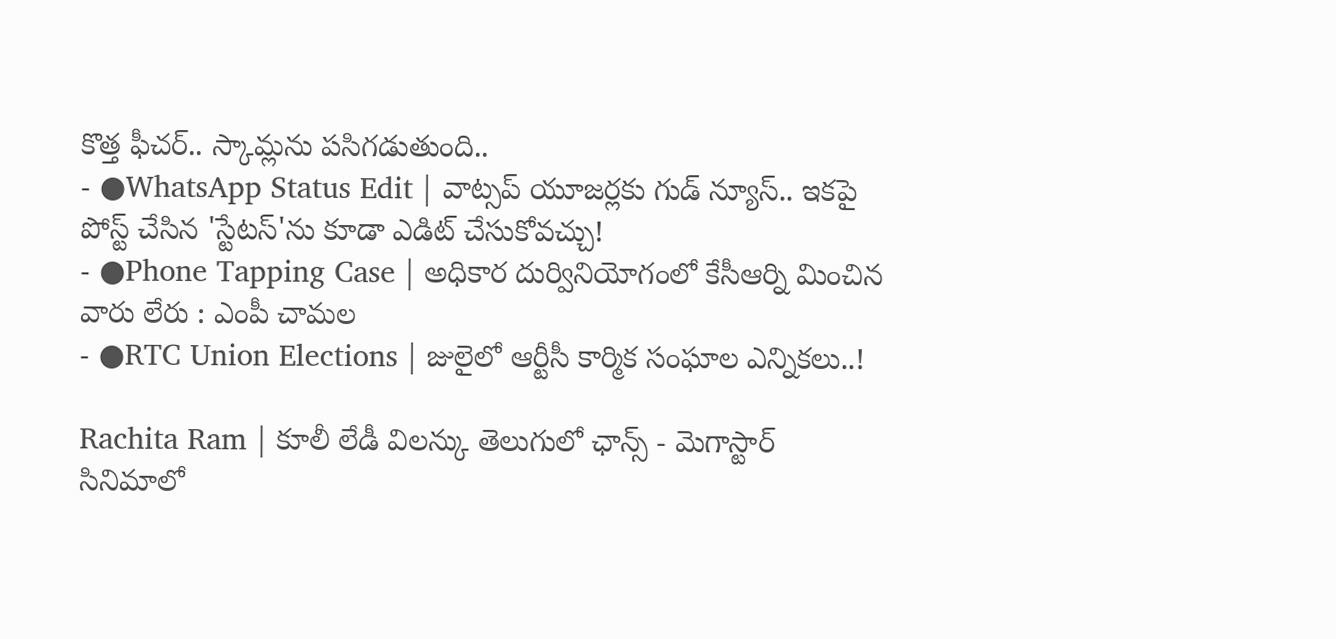కొత్త ఫీచర్.. స్కామ్లను పసిగడుతుంది..
- ●WhatsApp Status Edit | వాట్సప్ యూజర్లకు గుడ్ న్యూస్.. ఇకపై పోస్ట్ చేసిన 'స్టేటస్'ను కూడా ఎడిట్ చేసుకోవచ్చు!
- ●Phone Tapping Case | అధికార దుర్వినియోగంలో కేసీఆర్ని మించిన వారు లేరు : ఎంపీ చామల
- ●RTC Union Elections | జులైలో ఆర్టీసీ కార్మిక సంఘాల ఎన్నికలు..!

Rachita Ram | కూలీ లేడీ విలన్కు తెలుగులో ఛాన్స్ - మెగాస్టార్ సినిమాలో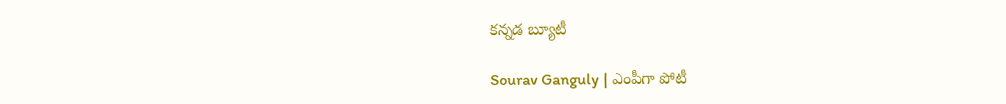కన్నడ బ్యూటీ

Sourav Ganguly | ఎంపీగా పోటీ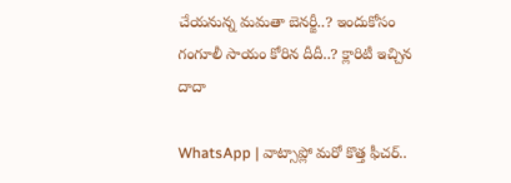చేయనున్న మమతా బెనర్జీ..? ఇందుకోసం గంగూలీ సాయం కోరిన దీదీ..? క్లారిటీ ఇచ్చిన దాదా

WhatsApp | వాట్సాప్లో మరో కొత్త ఫీచర్..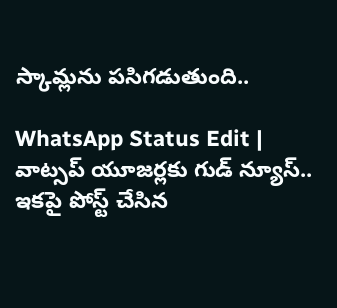స్కామ్లను పసిగడుతుంది..

WhatsApp Status Edit | వాట్సప్ యూజర్లకు గుడ్ న్యూస్.. ఇకపై పోస్ట్ చేసిన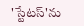'స్టేటస్'ను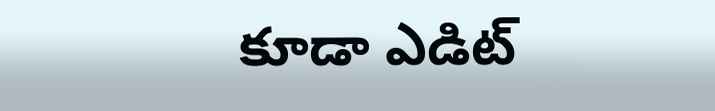కూడా ఎడిట్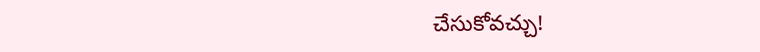చేసుకోవచ్చు!